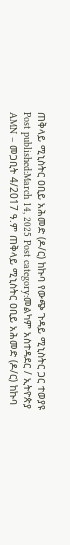ጠቅላይ ሚኒስትር ዐቢይ አሕመድ (ዶ/ር) ከኩባ የውጭ ጉዳይ ሚኒስትር ጋር ተወያዩ Post published:March 14, 2025 Post category:መልካም አስተዳደር / ኢትዮጵያ AMN – መጋቢት 4/2017 ዓ.ም ጠቅላይ ሚኒስትር ዐቢይ አሕመድ (ዶ/ር) ከኩባ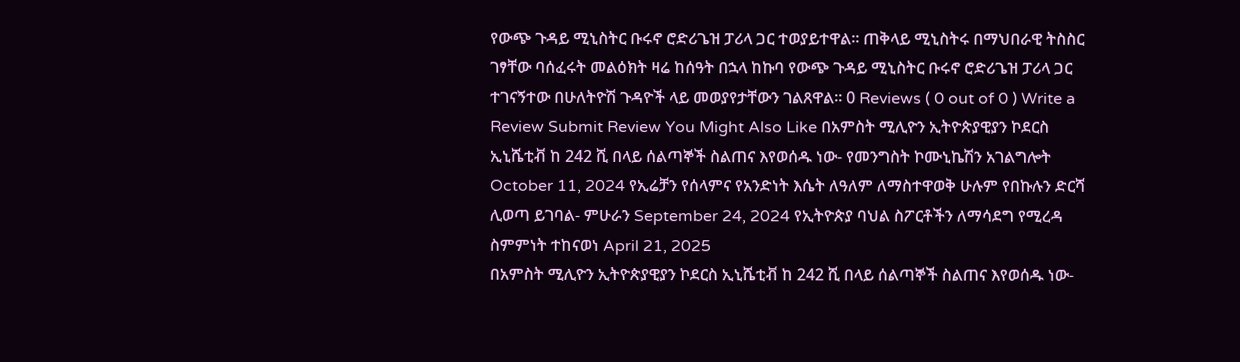የውጭ ጉዳይ ሚኒስትር ቡሩኖ ሮድሪጌዝ ፓሪላ ጋር ተወያይተዋል፡፡ ጠቅላይ ሚኒስትሩ በማህበራዊ ትስስር ገፃቸው ባሰፈሩት መልዕክት ዛሬ ከሰዓት በኋላ ከኩባ የውጭ ጉዳይ ሚኒስትር ቡሩኖ ሮድሪጌዝ ፓሪላ ጋር ተገናኝተው በሁለትዮሽ ጉዳዮች ላይ መወያየታቸውን ገልጸዋል። 0 Reviews ( 0 out of 0 ) Write a Review Submit Review You Might Also Like በአምስት ሚሊዮን ኢትዮጵያዊያን ኮደርስ ኢኒሼቲቭ ከ 242 ሺ በላይ ሰልጣኞች ስልጠና እየወሰዱ ነው- የመንግስት ኮሙኒኬሽን አገልግሎት October 11, 2024 የኢሬቻን የሰላምና የአንድነት እሴት ለዓለም ለማስተዋወቅ ሁሉም የበኩሉን ድርሻ ሊወጣ ይገባል- ምሁራን September 24, 2024 የኢትዮጵያ ባህል ስፖርቶችን ለማሳደግ የሚረዳ ስምምነት ተከናወነ April 21, 2025
በአምስት ሚሊዮን ኢትዮጵያዊያን ኮደርስ ኢኒሼቲቭ ከ 242 ሺ በላይ ሰልጣኞች ስልጠና እየወሰዱ ነው-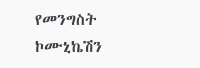የመንግስት ኮሙኒኬሽን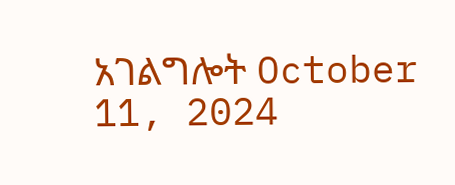አገልግሎት October 11, 2024